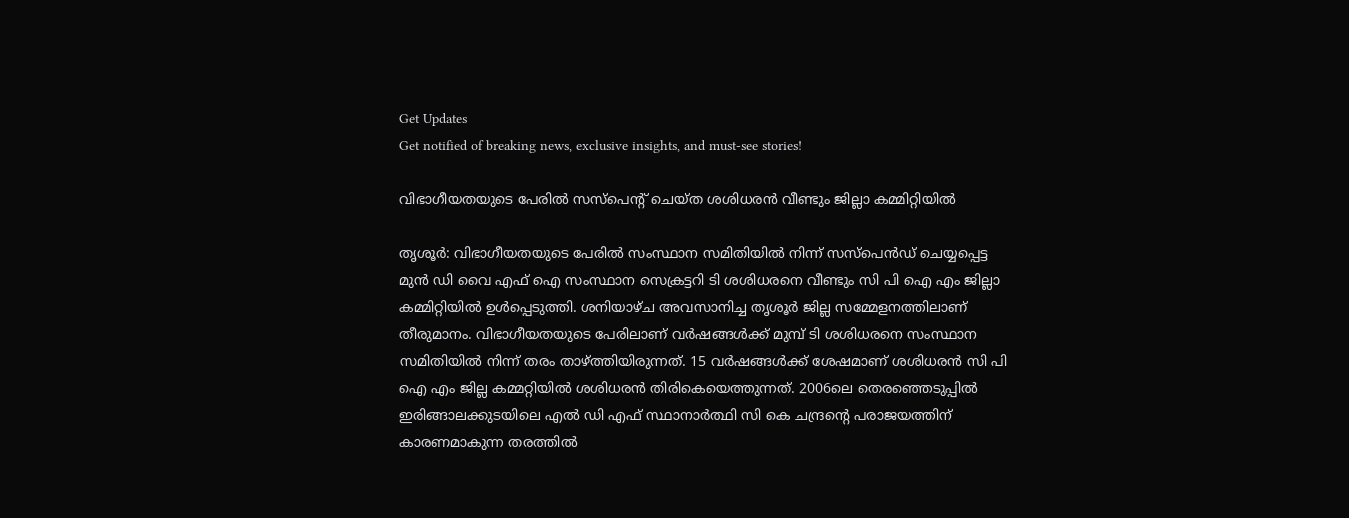Get Updates
Get notified of breaking news, exclusive insights, and must-see stories!

വിഭാഗീയതയുടെ പേരില്‍ സസ്‌പെന്റ് ചെയ്ത ശശിധരന്‍ വീണ്ടും ജില്ലാ കമ്മിറ്റിയില്‍

തൃശൂര്‍: വിഭാഗീയതയുടെ പേരില്‍ സംസ്ഥാന സമിതിയില്‍ നിന്ന് സസ്പെന്‍ഡ് ചെയ്യപ്പെട്ട മുന്‍ ഡി വൈ എഫ് ഐ സംസ്ഥാന സെക്രട്ടറി ടി ശശിധരനെ വീണ്ടും സി പി ഐ എം ജില്ലാ കമ്മിറ്റിയില്‍ ഉള്‍പ്പെടുത്തി. ശനിയാഴ്ച അവസാനിച്ച തൃശൂര്‍ ജില്ല സമ്മേളനത്തിലാണ് തീരുമാനം. വിഭാഗീയതയുടെ പേരിലാണ് വര്‍ഷങ്ങള്‍ക്ക് മുമ്പ് ടി ശശിധരനെ സംസ്ഥാന സമിതിയില്‍ നിന്ന് തരം താഴ്ത്തിയിരുന്നത്. 15 വര്‍ഷങ്ങള്‍ക്ക് ശേഷമാണ് ശശിധരന്‍ സി പി ഐ എം ജില്ല കമ്മറ്റിയില്‍ ശശിധരന്‍ തിരികെയെത്തുന്നത്. 2006ലെ തെരഞ്ഞെടുപ്പില്‍ ഇരിങ്ങാലക്കുടയിലെ എല്‍ ഡി എഫ് സ്ഥാനാര്‍ത്ഥി സി കെ ചന്ദ്രന്റെ പരാജയത്തിന് കാരണമാകുന്ന തരത്തില്‍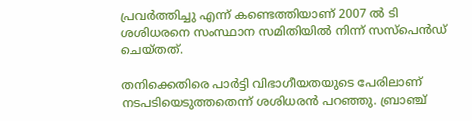പ്രവര്‍ത്തിച്ചു എന്ന് കണ്ടെത്തിയാണ് 2007 ല്‍ ടി ശശിധരനെ സംസ്ഥാന സമിതിയില്‍ നിന്ന് സസ്‌പെന്‍ഡ് ചെയ്തത്.

തനിക്കെതിരെ പാര്‍ട്ടി വിഭാഗീയതയുടെ പേരിലാണ് നടപടിയെടുത്തതെന്ന് ശശിധരന്‍ പറഞ്ഞു. ബ്രാഞ്ച്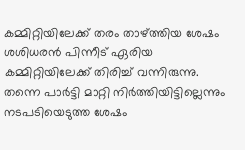കമ്മിറ്റിയിലേക്ക് തരം താഴ്ത്തിയ ശേഷം ശശിധരന്‍ പിന്നീട് ഏരിയ കമ്മിറ്റിയിലേക്ക് തിരിച്ച് വന്നിരുന്നു. തന്നെ പാര്‍ട്ടി മാറ്റി നിര്‍ത്തിയിട്ടില്ലെന്നും നടപടിയെടുത്ത ശേഷം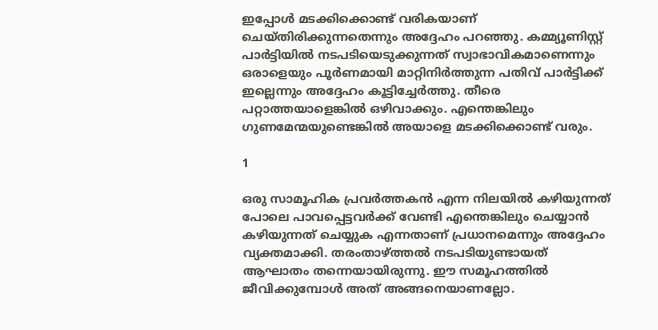ഇപ്പോള്‍ മടക്കിക്കൊണ്ട് വരികയാണ് ചെയ്തിരിക്കുന്നതെന്നും അദ്ദേഹം പറഞ്ഞു. കമ്മ്യൂണിസ്റ്റ് പാര്‍ട്ടിയില്‍ നടപടിയെടുക്കുന്നത് സ്വാഭാവികമാണെന്നും ഒരാളെയും പൂര്‍ണമായി മാറ്റിനിര്‍ത്തുന്ന പതിവ് പാര്‍ട്ടിക്ക് ഇല്ലെന്നും അദ്ദേഹം കൂട്ടിച്ചേര്‍ത്തു. തീരെ പറ്റാത്തയാളെങ്കില്‍ ഒഴിവാക്കും. എന്തെങ്കിലും ഗുണമേന്മയുണ്ടെങ്കില്‍ അയാളെ മടക്കിക്കൊണ്ട് വരും.

1

ഒരു സാമൂഹിക പ്രവര്‍ത്തകന്‍ എന്ന നിലയില്‍ കഴിയുന്നത് പോലെ പാവപ്പെട്ടവര്‍ക്ക് വേണ്ടി എന്തെങ്കിലും ചെയ്യാന്‍ കഴിയുന്നത് ചെയ്യുക എന്നതാണ് പ്രധാനമെന്നും അദ്ദേഹം വ്യക്തമാക്കി. തരംതാഴ്ത്തല്‍ നടപടിയുണ്ടായത് ആഘാതം തന്നെയായിരുന്നു. ഈ സമൂഹത്തില്‍ ജീവിക്കുമ്പോള്‍ അത് അങ്ങനെയാണല്ലോ.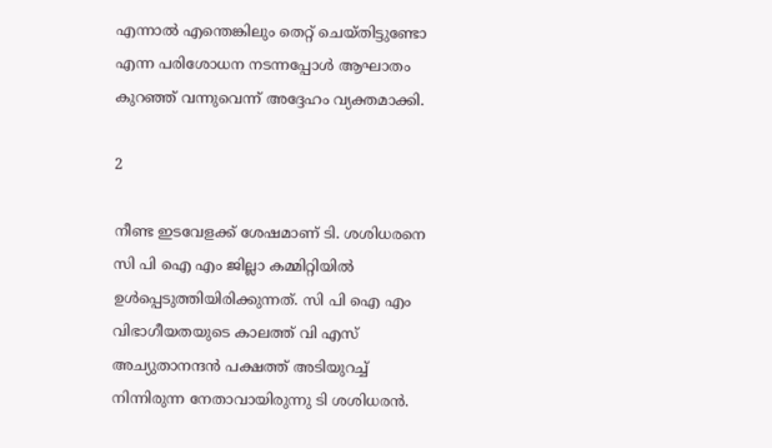എന്നാല്‍ എന്തെങ്കിലും തെറ്റ് ചെയ്തിട്ടുണ്ടോ എന്ന പരിശോധന നടന്നപ്പോള്‍ ആഘാതം കുറഞ്ഞ് വന്നുവെന്ന് അദ്ദേഹം വ്യക്തമാക്കി.

2

നീണ്ട ഇടവേളക്ക് ശേഷമാണ് ടി. ശശിധരനെ സി പി ഐ എം ജില്ലാ കമ്മിറ്റിയില്‍ ഉള്‍പ്പെടുത്തിയിരിക്കുന്നത്. സി പി ഐ എം വിഭാഗീയതയുടെ കാലത്ത് വി എസ് അച്യുതാനന്ദന്‍ പക്ഷത്ത് അടിയുറച്ച് നിന്നിരുന്ന നേതാവായിരുന്നു ടി ശശിധരന്‍.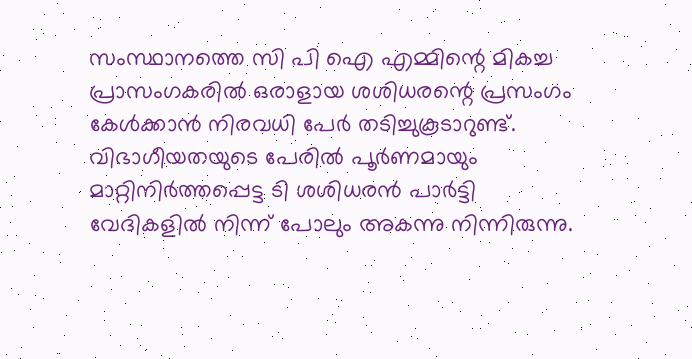സംസ്ഥാനത്തെ സി പി ഐ എമ്മിന്റെ മികച്ച പ്രാസംഗകരില്‍ ഒരാളായ ശശിധരന്റെ പ്രസംഗം കേള്‍ക്കാന്‍ നിരവധി പേര്‍ തടിച്ചുകൂടാറുണ്ട്. വിഭാഗീയതയുടെ പേരില്‍ പൂര്‍ണമായും മാറ്റിനിര്‍ത്തപ്പെട്ട ടി ശശിധരന്‍ പാര്‍ട്ടി വേദികളില്‍ നിന്ന് പോലും അകന്നു നിന്നിരുന്നു.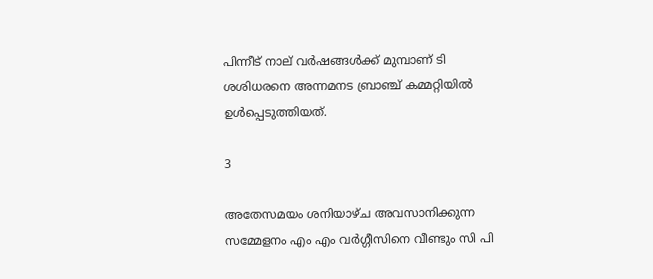പിന്നീട് നാല് വര്‍ഷങ്ങള്‍ക്ക് മുമ്പാണ് ടി ശശിധരനെ അന്നമനട ബ്രാഞ്ച് കമ്മറ്റിയില്‍ ഉള്‍പ്പെടുത്തിയത്.

3

അതേസമയം ശനിയാഴ്ച അവസാനിക്കുന്ന സമ്മേളനം എം എം വര്‍ഗ്ഗീസിനെ വീണ്ടും സി പി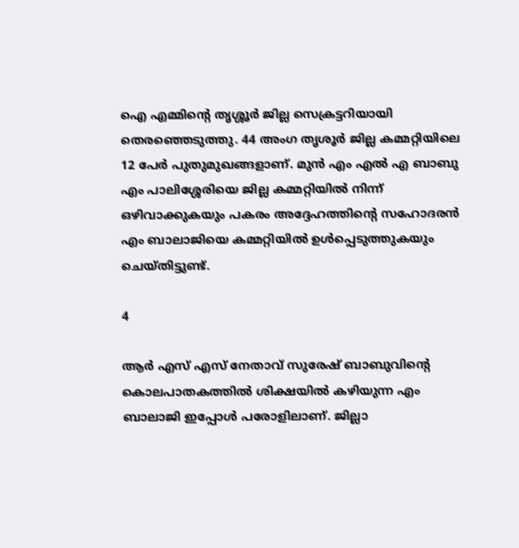ഐ എമ്മിന്റെ തൃശ്ശൂര്‍ ജില്ല സെക്രട്ടറിയായി തെരഞ്ഞെടുത്തു. 44 അംഗ തൃശൂര്‍ ജില്ല കമ്മറ്റിയിലെ 12 പേര്‍ പുതുമുഖങ്ങളാണ്. മുന്‍ എം എല്‍ എ ബാബു എം പാലിശ്ശേരിയെ ജില്ല കമ്മറ്റിയില്‍ നിന്ന് ഒഴിവാക്കുകയും പകരം അദ്ദേഹത്തിന്റെ സഹോദരന്‍ എം ബാലാജിയെ കമ്മറ്റിയില്‍ ഉള്‍പ്പെടുത്തുകയും ചെയ്തിട്ടുണ്ട്.

4

ആര്‍ എസ് എസ് നേതാവ് സുരേഷ് ബാബുവിന്റെ കൊലപാതകത്തില്‍ ശിക്ഷയില്‍ കഴിയുന്ന എം ബാലാജി ഇപ്പോള്‍ പരോളിലാണ്. ജില്ലാ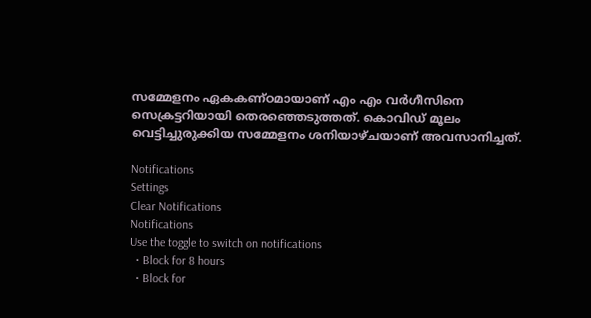സമ്മേളനം ഏകകണ്ഠമായാണ് എം എം വര്‍ഗീസിനെ സെക്രട്ടറിയായി തെരഞ്ഞെടുത്തത്. കൊവിഡ് മൂലം വെട്ടിച്ചുരുക്കിയ സമ്മേളനം ശനിയാഴ്ചയാണ് അവസാനിച്ചത്.

Notifications
Settings
Clear Notifications
Notifications
Use the toggle to switch on notifications
  • Block for 8 hours
  • Block for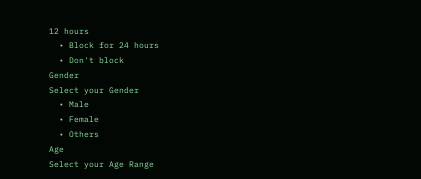12 hours
  • Block for 24 hours
  • Don't block
Gender
Select your Gender
  • Male
  • Female
  • Others
Age
Select your Age Range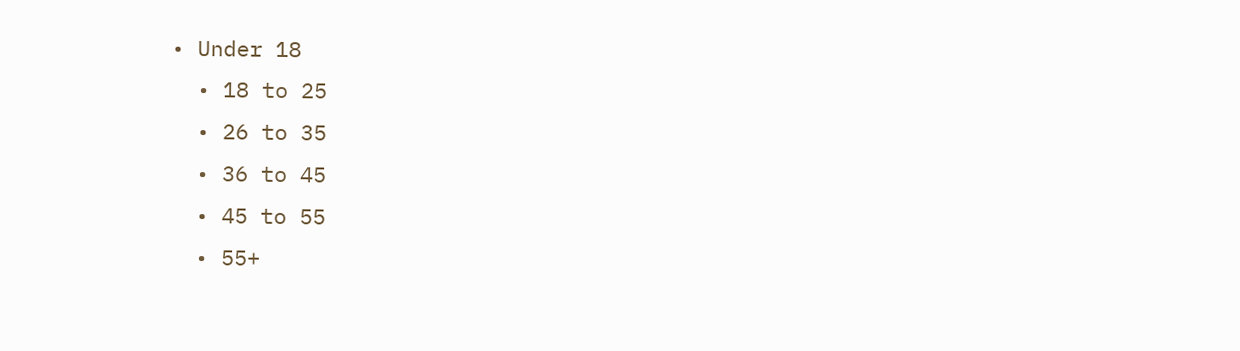• Under 18
  • 18 to 25
  • 26 to 35
  • 36 to 45
  • 45 to 55
  • 55+